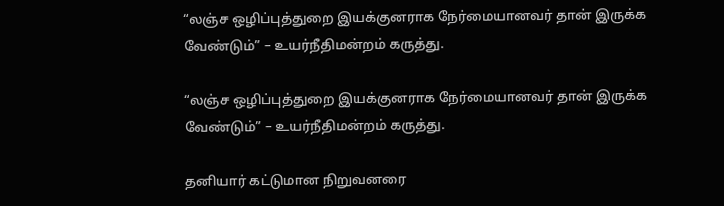“லஞ்ச ஒழிப்புத்துறை இயக்குனராக நேர்மையானவர் தான் இருக்க வேண்டும்” – உயர்நீதிமன்றம் கருத்து.

“லஞ்ச ஒழிப்புத்துறை இயக்குனராக நேர்மையானவர் தான் இருக்க வேண்டும்” – உயர்நீதிமன்றம் கருத்து.

தனியார் கட்டுமான நிறுவனரை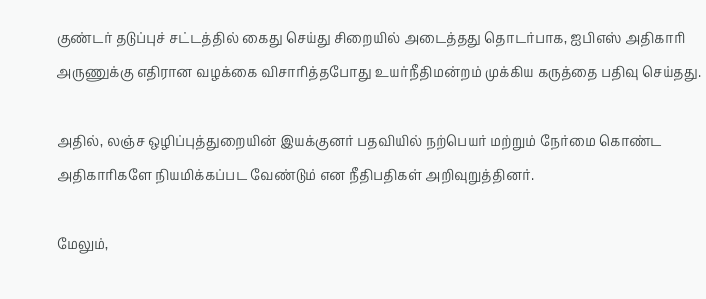குண்டர் தடுப்புச் சட்டத்தில் கைது செய்து சிறையில் அடைத்தது தொடர்பாக, ஐபிஎஸ் அதிகாரி அருணுக்கு எதிரான வழக்கை விசாரித்தபோது உயர்நீதிமன்றம் முக்கிய கருத்தை பதிவு செய்தது.

அதில், லஞ்ச ஒழிப்புத்துறையின் இயக்குனர் பதவியில் நற்பெயர் மற்றும் நேர்மை கொண்ட அதிகாரிகளே நியமிக்கப்பட வேண்டும் என நீதிபதிகள் அறிவுறுத்தினர்.

மேலும்,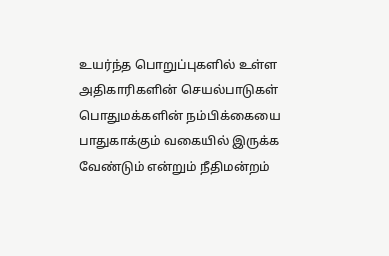உயர்ந்த பொறுப்புகளில் உள்ள அதிகாரிகளின் செயல்பாடுகள் பொதுமக்களின் நம்பிக்கையை பாதுகாக்கும் வகையில் இருக்க வேண்டும் என்றும் நீதிமன்றம்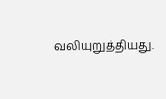வலியுறுத்தியது.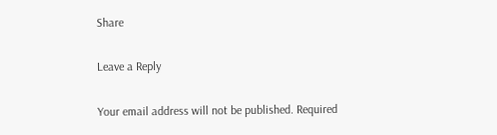Share

Leave a Reply

Your email address will not be published. Required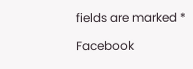fields are marked *

Facebook